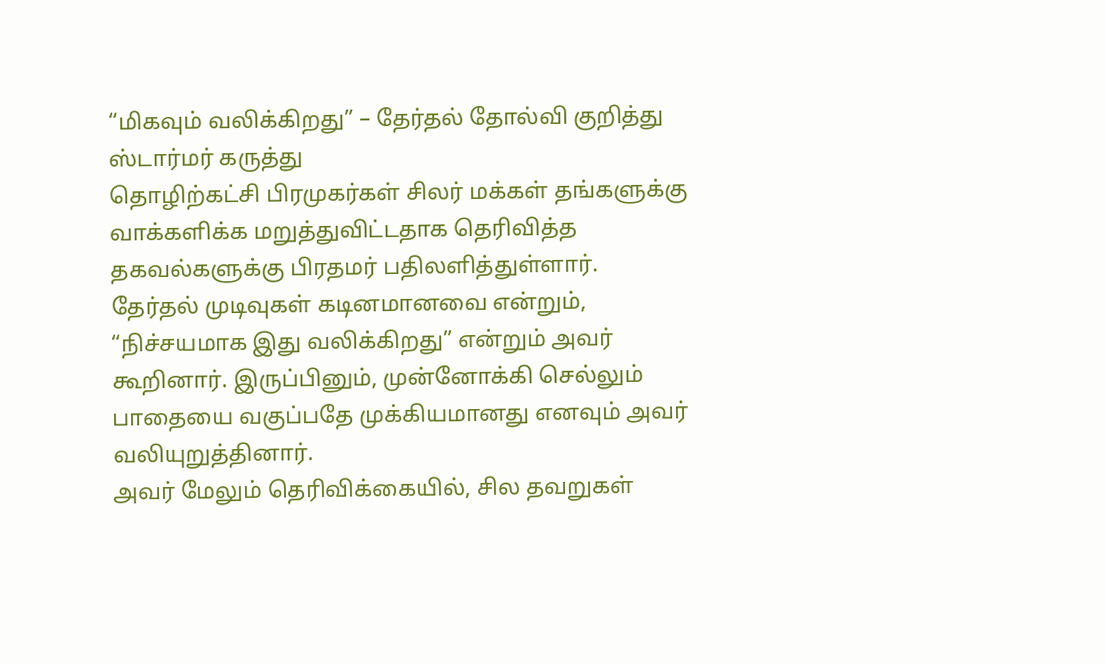“மிகவும் வலிக்கிறது” – தேர்தல் தோல்வி குறித்து ஸ்டார்மர் கருத்து
தொழிற்கட்சி பிரமுகர்கள் சிலர் மக்கள் தங்களுக்கு வாக்களிக்க மறுத்துவிட்டதாக தெரிவித்த தகவல்களுக்கு பிரதமர் பதிலளித்துள்ளார்.
தேர்தல் முடிவுகள் கடினமானவை என்றும், “நிச்சயமாக இது வலிக்கிறது” என்றும் அவர் கூறினார். இருப்பினும், முன்னோக்கி செல்லும் பாதையை வகுப்பதே முக்கியமானது எனவும் அவர் வலியுறுத்தினார்.
அவர் மேலும் தெரிவிக்கையில், சில தவறுகள்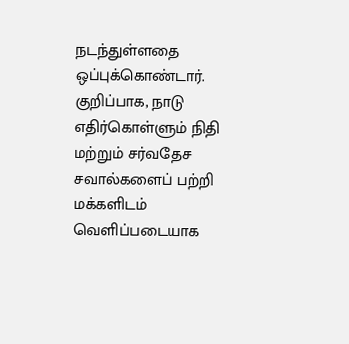நடந்துள்ளதை ஒப்புக்கொண்டார். குறிப்பாக, நாடு எதிர்கொள்ளும் நிதி மற்றும் சர்வதேச சவால்களைப் பற்றி மக்களிடம் வெளிப்படையாக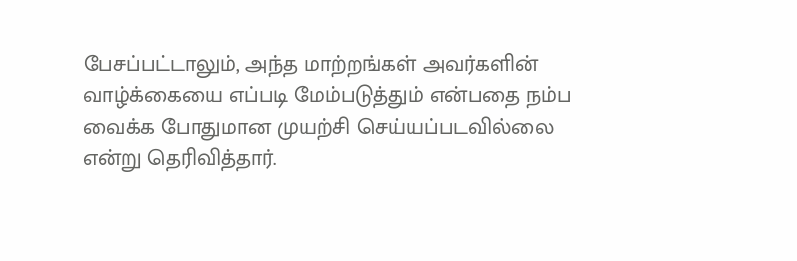பேசப்பட்டாலும், அந்த மாற்றங்கள் அவர்களின் வாழ்க்கையை எப்படி மேம்படுத்தும் என்பதை நம்ப வைக்க போதுமான முயற்சி செய்யப்படவில்லை என்று தெரிவித்தார்.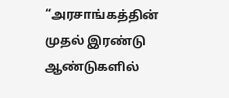“அரசாங்கத்தின் முதல் இரண்டு ஆண்டுகளில்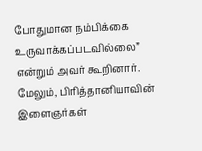போதுமான நம்பிக்கை உருவாக்கப்படவில்லை” என்றும் அவர் கூறினார்.
மேலும், பிரித்தானியாவின் இளைஞர்கள்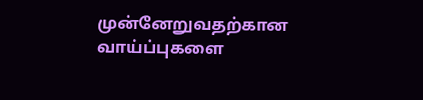முன்னேறுவதற்கான வாய்ப்புகளை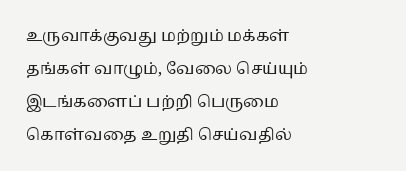உருவாக்குவது மற்றும் மக்கள் தங்கள் வாழும், வேலை செய்யும் இடங்களைப் பற்றி பெருமை கொள்வதை உறுதி செய்வதில்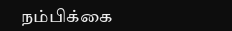நம்பிக்கை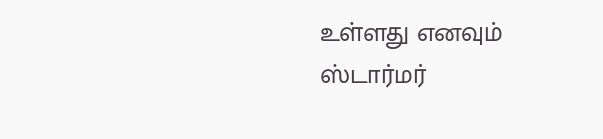உள்ளது எனவும் ஸ்டார்மர்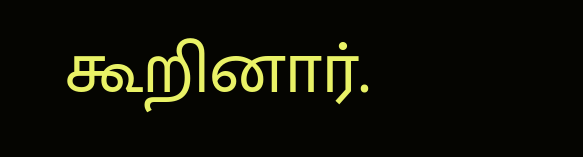கூறினார்.